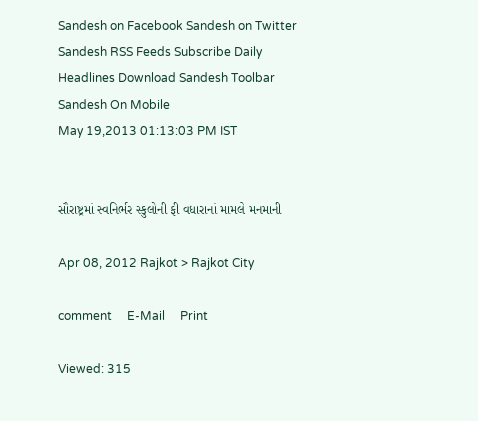Sandesh on Facebook Sandesh on Twitter Sandesh RSS Feeds Subscribe Daily Headlines Download Sandesh Toolbar Sandesh On Mobile
May 19,2013 01:13:03 PM IST


સૌરાષ્ટ્રમાં સ્વનિર્ભર સ્કુલોની ફી વધારાનાં મામલે મનમાની

Apr 08, 2012 Rajkot > Rajkot City

comment     E-Mail     Print

Viewed: 315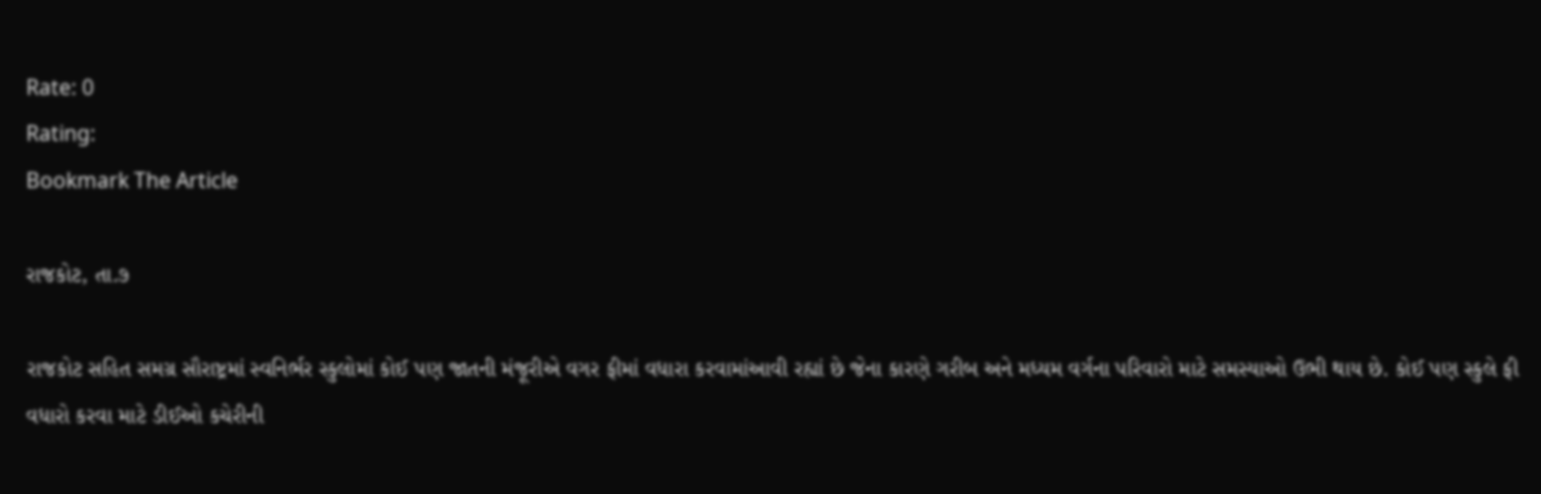Rate: 0
Rating:
Bookmark The Article

રાજકોટ, તા.૭

રાજકોટ સહિત સમગ્ર સૌરાષ્ટ્રમાં સ્વનિર્ભર સ્કુલોમાં કોઈ પણ જાતની મંજૂરીએ વગર ફીમાં વધારા કરવામાંઆવી રહ્યાં છે જેના કારણે ગરીબ અને મધ્યમ વર્ગના પરિવારો માટે સમસ્યાઓ ઉભી થાય છે. કોઈ પણ સ્કુલે ફી વધારો કરવા માટે ડીઈઓ કચેરીની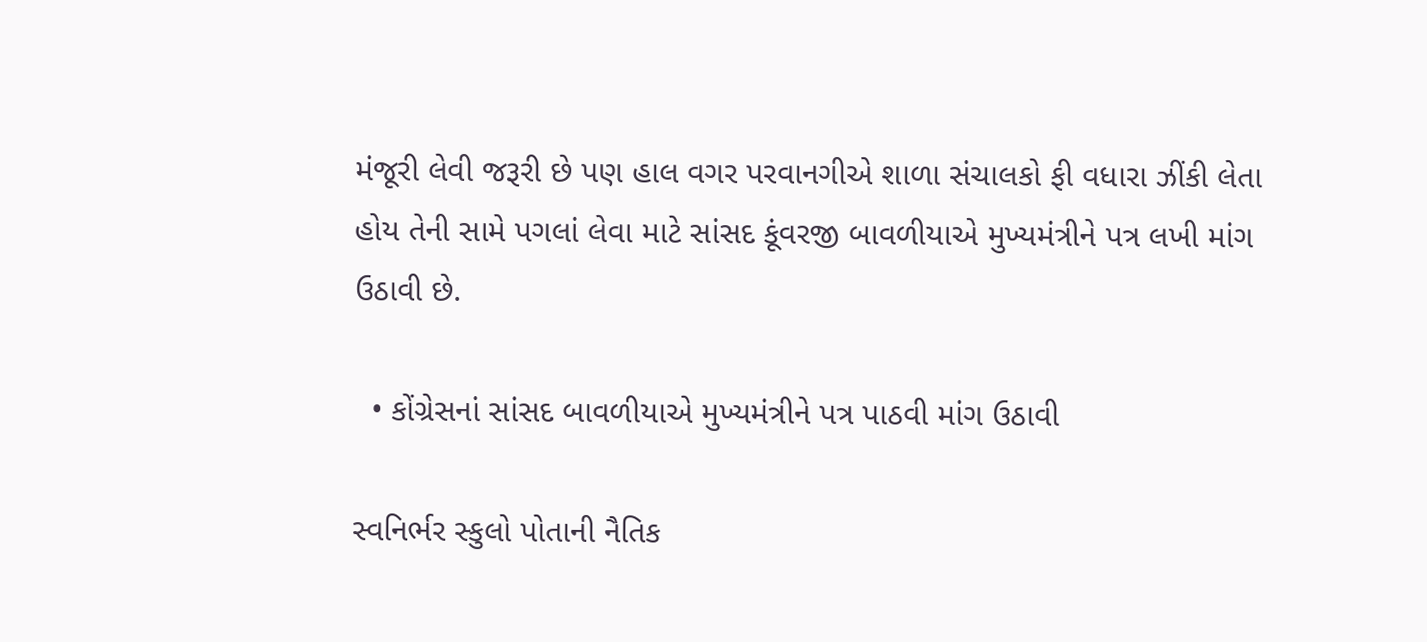મંજૂરી લેવી જરૂરી છે પણ હાલ વગર પરવાનગીએ શાળા સંચાલકો ફી વધારા ઝીંકી લેતા હોય તેની સામે પગલાં લેવા માટે સાંસદ કૂંવરજી બાવળીયાએ મુખ્યમંત્રીને પત્ર લખી માંગ ઉઠાવી છે.

  • કોંગ્રેસનાં સાંસદ બાવળીયાએ મુખ્યમંત્રીને પત્ર પાઠવી માંગ ઉઠાવી

સ્વનિર્ભર સ્કુલો પોતાની નૈતિક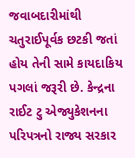જવાબદારીમાંથી   ચતુરાઈપૂર્વક છટકી જતાં હોય તેની સામે કાયદાકિય પગલાં જરૂરી છે. કેન્દ્રના રાઈટ ટુ એજ્યુકેશનના પરિપત્રનો રાજ્ય સરકાર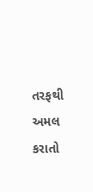તરફથી અમલ કરાતો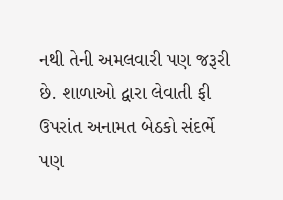નથી તેની અમલવારી પણ જરૂરી છે. શાળાઓ દ્વારા લેવાતી ફી ઉપરાંત અનામત બેઠકો સંદર્ભે પણ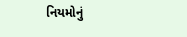નિયમોનું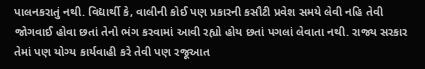પાલનકરાતું નથી. વિદ્યાર્થી કે, વાલીની કોઈ પણ પ્રકારની કસૌટી પ્રવેશ સમયે લેવી નહિ તેવી જોગવાઈ હોવા છતાં તેનો ભંગ કરવામાં આવી રહ્યો હોય છતાં પગલાં લેવાતા નથી. રાજ્ય સરકાર તેમાં પણ યોગ્ય કાર્યવાહી કરે તેવી પણ રજૂઆત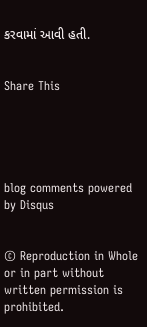કરવામાં આવી હતી.


Share This





blog comments powered by Disqus


© Reproduction in Whole or in part without written permission is prohibited.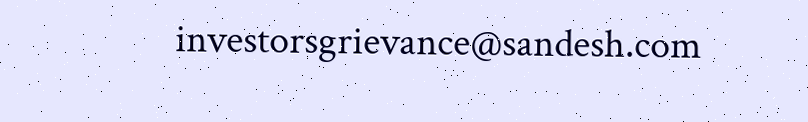investorsgrievance@sandesh.com